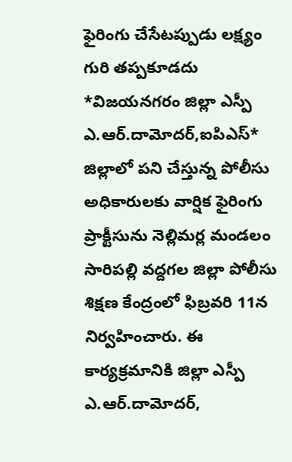ఫైరింగు చేసేటప్పుడు లక్ష్యం గురి తప్పకూడదు
*విజయనగరం జిల్లా ఎస్పీ ఎ.ఆర్.దామోదర్,ఐపిఎస్*
జిల్లాలో పని చేస్తున్న పోలీసు అధికారులకు వార్షిక ఫైరింగు ప్రాక్టీసును నెల్లిమర్ల మండలం సారిపల్లి వద్దగల జిల్లా పోలీసు శిక్షణ కేంద్రంలో ఫిబ్రవరి 11న నిర్వహించారు. ఈ కార్యక్రమానికి జిల్లా ఎస్పీ ఎ.ఆర్.దామోదర్,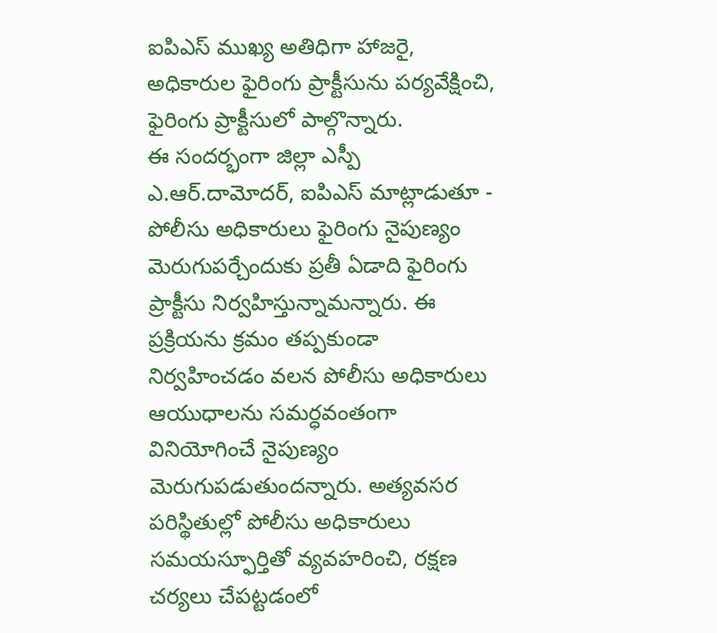ఐపిఎస్ ముఖ్య అతిధిగా హాజరై, అధికారుల ఫైరింగు ప్రాక్టీసును పర్యవేక్షించి, ఫైరింగు ప్రాక్టీసులో పాల్గొన్నారు.
ఈ సందర్భంగా జిల్లా ఎస్పీ ఎ.ఆర్.దామోదర్, ఐపిఎస్ మాట్లాడుతూ - పోలీసు అధికారులు ఫైరింగు నైపుణ్యం మెరుగుపర్చేందుకు ప్రతీ ఏడాది ఫైరింగు ప్రాక్టీసు నిర్వహిస్తున్నామన్నారు. ఈ ప్రక్రియను క్రమం తప్పకుండా నిర్వహించడం వలన పోలీసు అధికారులు ఆయుధాలను సమర్ధవంతంగా వినియోగించే నైపుణ్యం మెరుగుపడుతుందన్నారు. అత్యవసర పరిస్థితుల్లో పోలీసు అధికారులు సమయస్ఫూర్తితో వ్యవహరించి, రక్షణ చర్యలు చేపట్టడంలో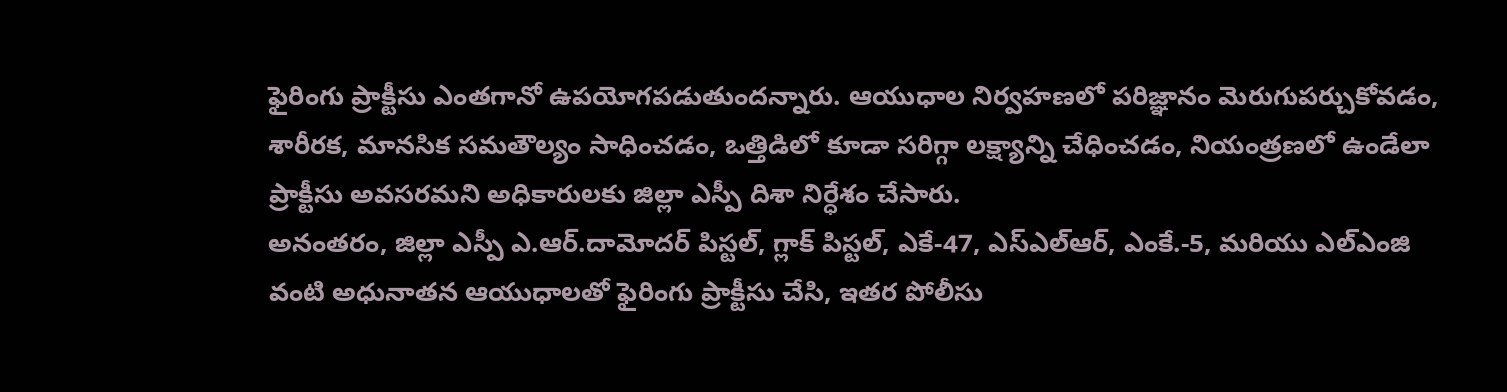ఫైరింగు ప్రాక్టీసు ఎంతగానో ఉపయోగపడుతుందన్నారు. ఆయుధాల నిర్వహణలో పరిజ్ఞానం మెరుగుపర్చుకోవడం, శారీరక, మానసిక సమతౌల్యం సాధించడం, ఒత్తిడిలో కూడా సరిగ్గా లక్ష్యాన్ని చేధించడం, నియంత్రణలో ఉండేలా ప్రాక్టీసు అవసరమని అధికారులకు జిల్లా ఎస్పీ దిశా నిర్ధేశం చేసారు.
అనంతరం, జిల్లా ఎస్పీ ఎ.ఆర్.దామోదర్ పిస్టల్, గ్లాక్ పిస్టల్, ఎకే-47, ఎస్ఎల్ఆర్, ఎంకే.-5, మరియు ఎల్ఎంజి వంటి అధునాతన ఆయుధాలతో ఫైరింగు ప్రాక్టీసు చేసి, ఇతర పోలీసు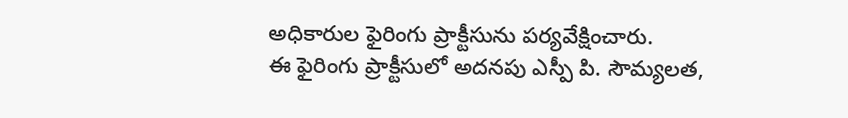అధికారుల ఫైరింగు ప్రాక్టీసును పర్యవేక్షించారు.
ఈ ఫైరింగు ప్రాక్టీసులో అదనపు ఎస్పీ పి. సౌమ్యలత,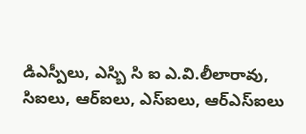డిఎస్పీలు, ఎస్బి సి ఐ ఎ.వి.లీలారావు, సిఐలు, ఆర్ఐలు, ఎస్ఐలు, ఆర్ఎస్ఐలు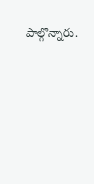పాల్గొన్నారు.